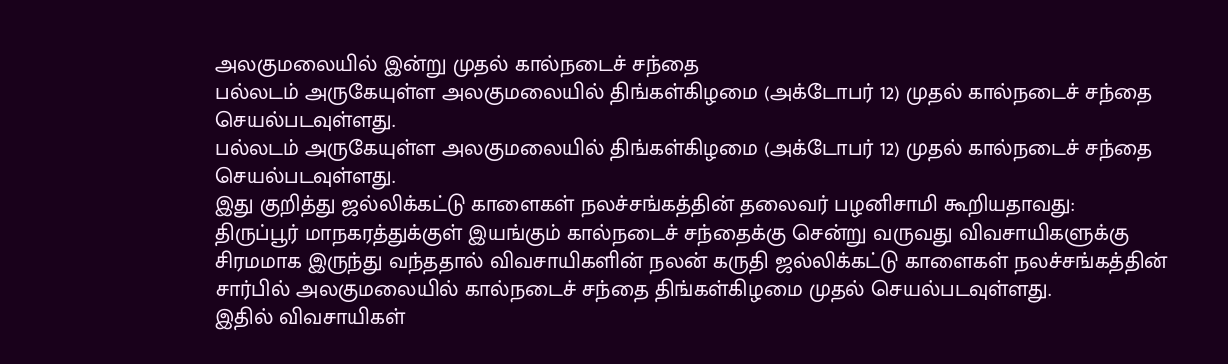அலகுமலையில் இன்று முதல் கால்நடைச் சந்தை
பல்லடம் அருகேயுள்ள அலகுமலையில் திங்கள்கிழமை (அக்டோபர் 12) முதல் கால்நடைச் சந்தை செயல்படவுள்ளது.
பல்லடம் அருகேயுள்ள அலகுமலையில் திங்கள்கிழமை (அக்டோபர் 12) முதல் கால்நடைச் சந்தை செயல்படவுள்ளது.
இது குறித்து ஜல்லிக்கட்டு காளைகள் நலச்சங்கத்தின் தலைவர் பழனிசாமி கூறியதாவது:
திருப்பூர் மாநகரத்துக்குள் இயங்கும் கால்நடைச் சந்தைக்கு சென்று வருவது விவசாயிகளுக்கு சிரமமாக இருந்து வந்ததால் விவசாயிகளின் நலன் கருதி ஜல்லிக்கட்டு காளைகள் நலச்சங்கத்தின் சார்பில் அலகுமலையில் கால்நடைச் சந்தை திங்கள்கிழமை முதல் செயல்படவுள்ளது.
இதில் விவசாயிகள்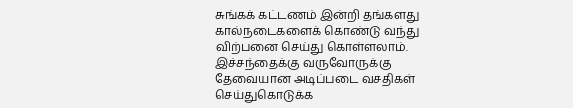சுங்கக் கட்டணம் இன்றி தங்களது கால்நடைகளைக் கொண்டு வந்து விற்பனை செய்து கொள்ளலாம். இச்சந்தைக்கு வருவோருக்கு தேவையான அடிப்படை வசதிகள் செய்துகொடுக்க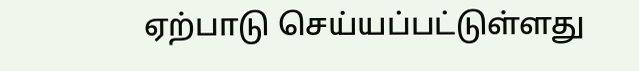ஏற்பாடு செய்யப்பட்டுள்ளது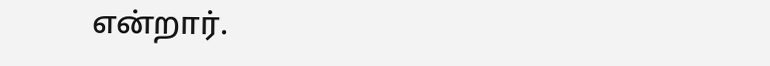என்றார்.